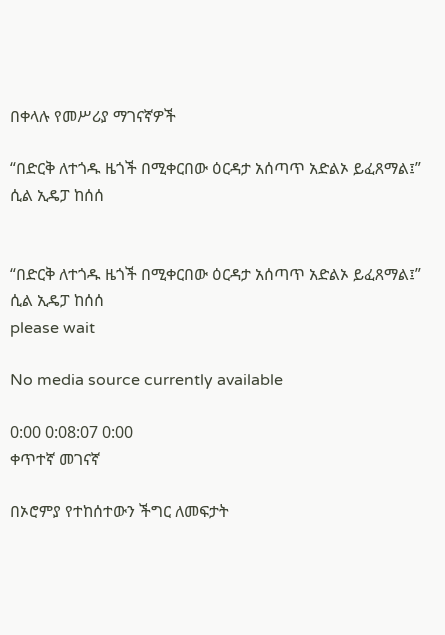በቀላሉ የመሥሪያ ማገናኛዎች

“በድርቅ ለተጎዱ ዜጎች በሚቀርበው ዕርዳታ አሰጣጥ አድልኦ ይፈጸማል፤” ሲል ኢዴፓ ከሰሰ


“በድርቅ ለተጎዱ ዜጎች በሚቀርበው ዕርዳታ አሰጣጥ አድልኦ ይፈጸማል፤” ሲል ኢዴፓ ከሰሰ
please wait

No media source currently available

0:00 0:08:07 0:00
ቀጥተኛ መገናኛ

በኦሮምያ የተከሰተውን ችግር ለመፍታት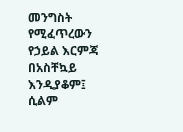መንግስት የሚፈጥረውን የኃይል እርምጃ በአስቸኳይ እንዲያቆም፤ ሲልም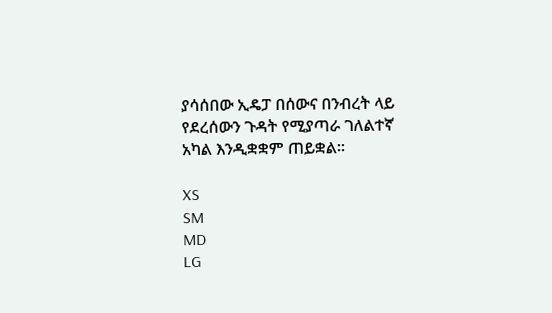ያሳሰበው ኢዴፓ በሰውና በንብረት ላይ የደረሰውን ጉዳት የሚያጣራ ገለልተኛ አካል እንዲቋቋም ጠይቋል።

XS
SM
MD
LG